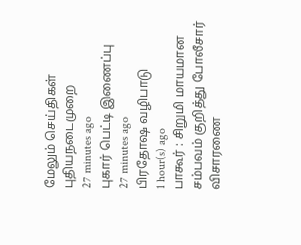மேலும் செய்திகள்
புதியநடைமுறை
27 minutes ago
புகார் பெட்டி இணைப்பு
27 minutes ago
பிரதோஷ வழிபாடு
1 hour(s) ago
பாகூர் : சிறுமி மாயமான சம்பவம் குறித்து போலீசார் விசாரணை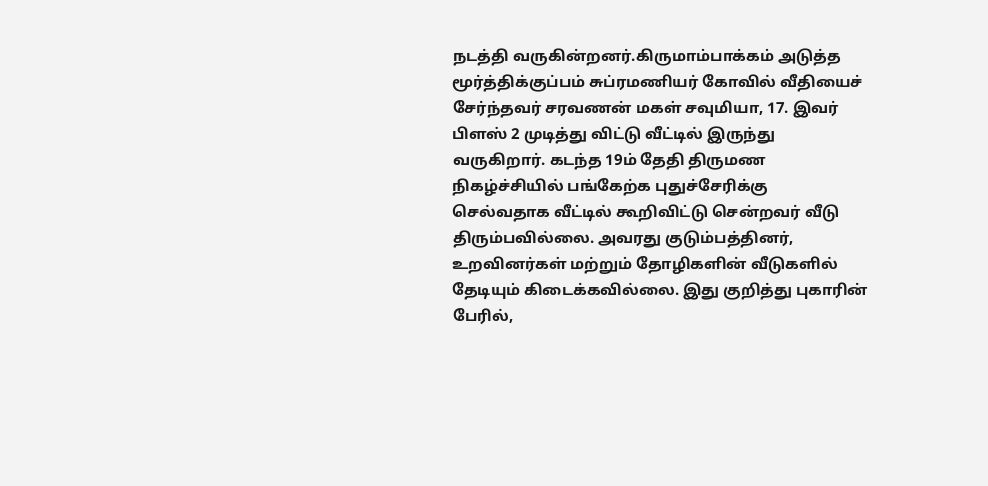நடத்தி வருகின்றனர்.கிருமாம்பாக்கம் அடுத்த மூர்த்திக்குப்பம் சுப்ரமணியர் கோவில் வீதியைச் சேர்ந்தவர் சரவணன் மகள் சவுமியா, 17. இவர் பிளஸ் 2 முடித்து விட்டு வீட்டில் இருந்து வருகிறார். கடந்த 19ம் தேதி திருமண நிகழ்ச்சியில் பங்கேற்க புதுச்சேரிக்கு செல்வதாக வீட்டில் கூறிவிட்டு சென்றவர் வீடு திரும்பவில்லை. அவரது குடும்பத்தினர், உறவினர்கள் மற்றும் தோழிகளின் வீடுகளில் தேடியும் கிடைக்கவில்லை. இது குறித்து புகாரின் பேரில்,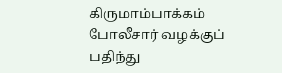கிருமாம்பாக்கம் போலீசார் வழக்குப் பதிந்து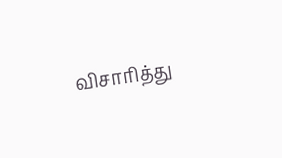விசாரித்து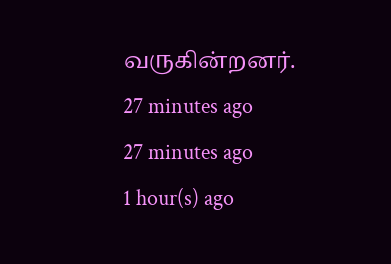வருகின்றனர்.
27 minutes ago
27 minutes ago
1 hour(s) ago